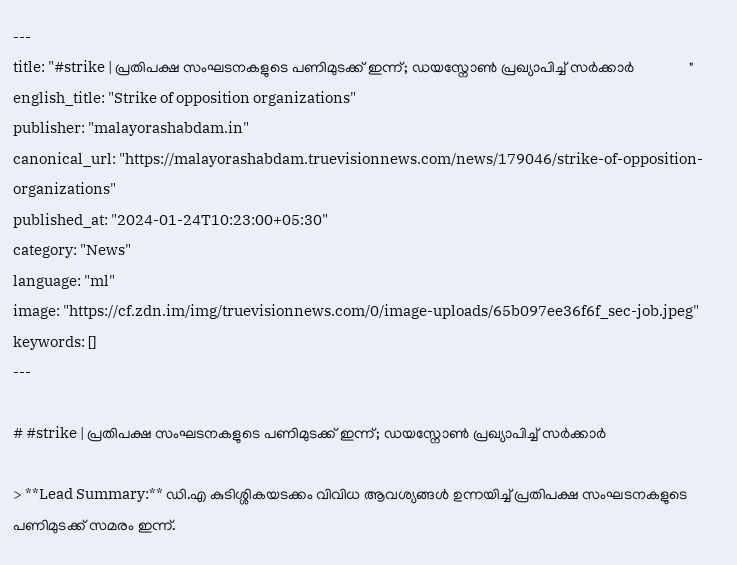---
title: "#strike | പ്രതിപക്ഷ സംഘടനകളുടെ പണിമുടക്ക് ഇന്ന്; ഡയസ്നോണ്‍ പ്രഖ്യാപിച്ച്‌ സർക്കാർ               "
english_title: "Strike of opposition organizations"
publisher: "malayorashabdam.in"
canonical_url: "https://malayorashabdam.truevisionnews.com/news/179046/strike-of-opposition-organizations"
published_at: "2024-01-24T10:23:00+05:30"
category: "News"
language: "ml"
image: "https://cf.zdn.im/img/truevisionnews.com/0/image-uploads/65b097ee36f6f_sec-job.jpeg"
keywords: []
---

# #strike | പ്രതിപക്ഷ സംഘടനകളുടെ പണിമുടക്ക് ഇന്ന്; ഡയസ്നോണ്‍ പ്രഖ്യാപിച്ച്‌ സർക്കാർ

> **Lead Summary:** ഡി.എ കുടിശ്ശികയടക്കം വിവിധ ആവശ്യങ്ങള്‍ ഉന്നയിച്ച്‌ പ്രതിപക്ഷ സംഘടനകളുടെ പണിമുടക്ക് സമരം ഇന്ന്.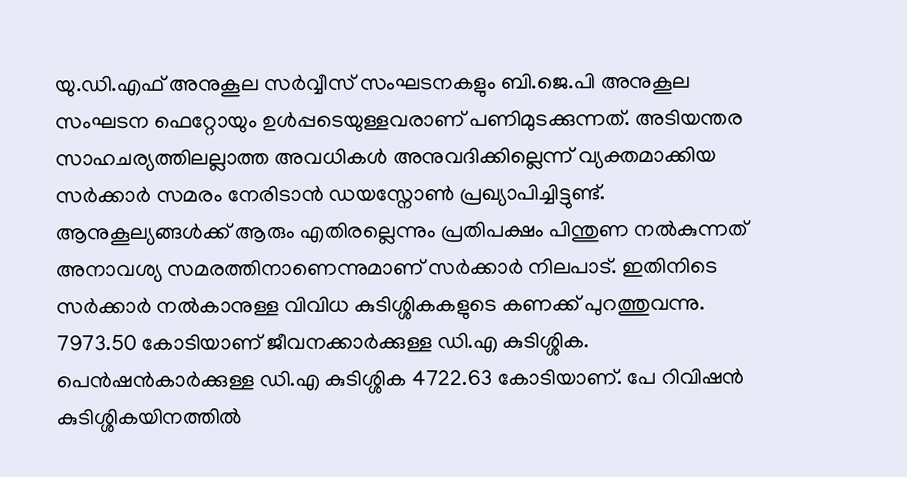യു.ഡി.എഫ് അനുകൂല സര്‍വ്വീസ് സംഘടനകളും ബി.ജെ.പി അനുകൂല സംഘടന ഫെറ്റോയും ഉള്‍പ്പടെയുള്ളവരാണ് പണിമുടക്കുന്നത്. അടിയന്തര സാഹചര്യത്തിലല്ലാത്ത അവധികള്‍ അനുവദിക്കില്ലെന്ന് വ്യക്തമാക്കിയ സര്‍ക്കാര്‍ സമരം നേരിടാൻ ഡയസ്നോണ്‍ പ്രഖ്യാപിച്ചിട്ടുണ്ട്. ആനുകൂല്യങ്ങള്‍ക്ക് ആരും എതിരല്ലെന്നും പ്രതിപക്ഷം പിന്തുണ നല്‍കുന്നത് അനാവശ്യ സമരത്തിനാണെന്നുമാണ് സര്‍ക്കാർ നിലപാട്. ഇതിനിടെ സർക്കാർ നല്‍കാനുള്ള വിവിധ കുടിശ്ശികകളുടെ കണക്ക് പുറത്തുവന്നു. 7973.50 കോടിയാണ് ജീവനക്കാർക്കുള്ള ഡി.എ കുടിശ്ശിക. പെൻഷൻകാർക്കുള്ള ഡി.എ കുടിശ്ശിക 4722.63 കോടിയാണ്. പേ റിവിഷൻ കുടിശ്ശികയിനത്തില്‍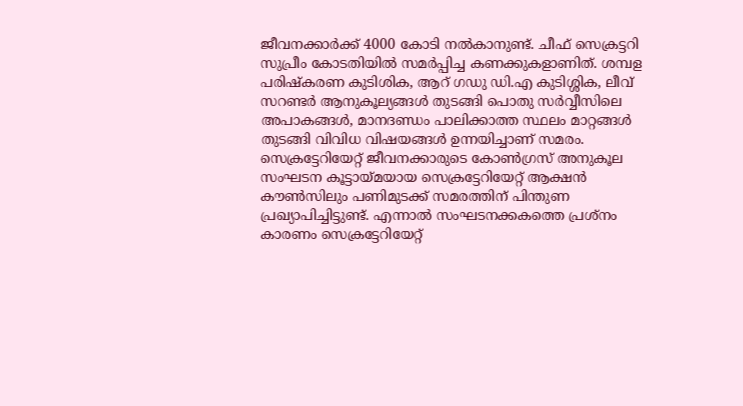ജീവനക്കാർക്ക് 4000 കോടി നല്‍കാനുണ്ട്. ചീഫ് സെക്രട്ടറി സുപ്രീം കോടതിയില്‍ സമർപ്പിച്ച കണക്കുകളാണിത്. ശമ്പള പരിഷ്കരണ കുടിശിക, ആറ് ഗഡു ഡി.എ കുടിശ്ശിക, ലീവ് സറണ്ടര്‍ ആനുകൂല്യങ്ങള്‍ തുടങ്ങി പൊതു സര്‍വ്വീസിലെ അപാകങ്ങൾ, മാനദണ്ഡം പാലിക്കാത്ത സ്ഥലം മാറ്റങ്ങള്‍ തുടങ്ങി വിവിധ വിഷയങ്ങള്‍ ഉന്നയിച്ചാണ് സമരം. സെക്രട്ടേറിയേറ്റ് ജീവനക്കാരുടെ കോണ്‍ഗ്രസ് അനുകൂല സംഘടന കൂട്ടായ്മയായ സെക്രട്ടേറിയേറ്റ് ആക്ഷൻ കൗണ്‍സിലും പണിമുടക്ക് സമരത്തിന് പിന്തുണ പ്രഖ്യാപിച്ചിട്ടുണ്ട്. എന്നാല്‍ സംഘടനക്കകത്തെ പ്രശ്നം കാരണം സെക്രട്ടേറിയേറ്റ്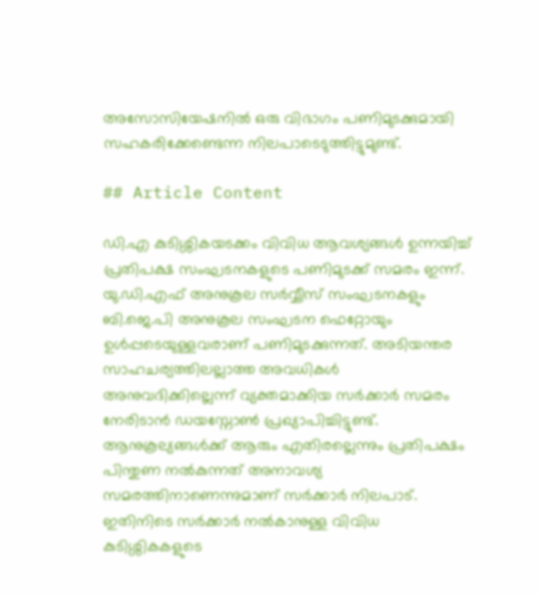അസോസിയേഷനില്‍ ഒരു വിഭാഗം പണിമുടക്കുമായി സഹകരിക്കേണ്ടെന്ന നിലപാടെടുത്തിട്ടുമുണ്ട്.

## Article Content

ഡി.എ കുടിശ്ശികയടക്കം വിവിധ ആവശ്യങ്ങള്‍ ഉന്നയിച്ച്‌ പ്രതിപക്ഷ സംഘടനകളുടെ പണിമുടക്ക് സമരം ഇന്ന്. യു.ഡി.എഫ് അനുകൂല സര്‍വ്വീസ് സംഘടനകളും ബി.ജെ.പി അനുകൂല സംഘടന ഫെറ്റോയും ഉള്‍പ്പടെയുള്ളവരാണ് പണിമുടക്കുന്നത്. അടിയന്തര സാഹചര്യത്തിലല്ലാത്ത അവധികള്‍ അനുവദിക്കില്ലെന്ന് വ്യക്തമാക്കിയ സര്‍ക്കാര്‍ സമരം നേരിടാൻ ഡയസ്നോണ്‍ പ്രഖ്യാപിച്ചിട്ടുണ്ട്. ആനുകൂല്യങ്ങള്‍ക്ക് ആരും എതിരല്ലെന്നും പ്രതിപക്ഷം പിന്തുണ നല്‍കുന്നത് അനാവശ്യ സമരത്തിനാണെന്നുമാണ് സര്‍ക്കാർ നിലപാട്. ഇതിനിടെ സർക്കാർ നല്‍കാനുള്ള വിവിധ കുടിശ്ശികകളുടെ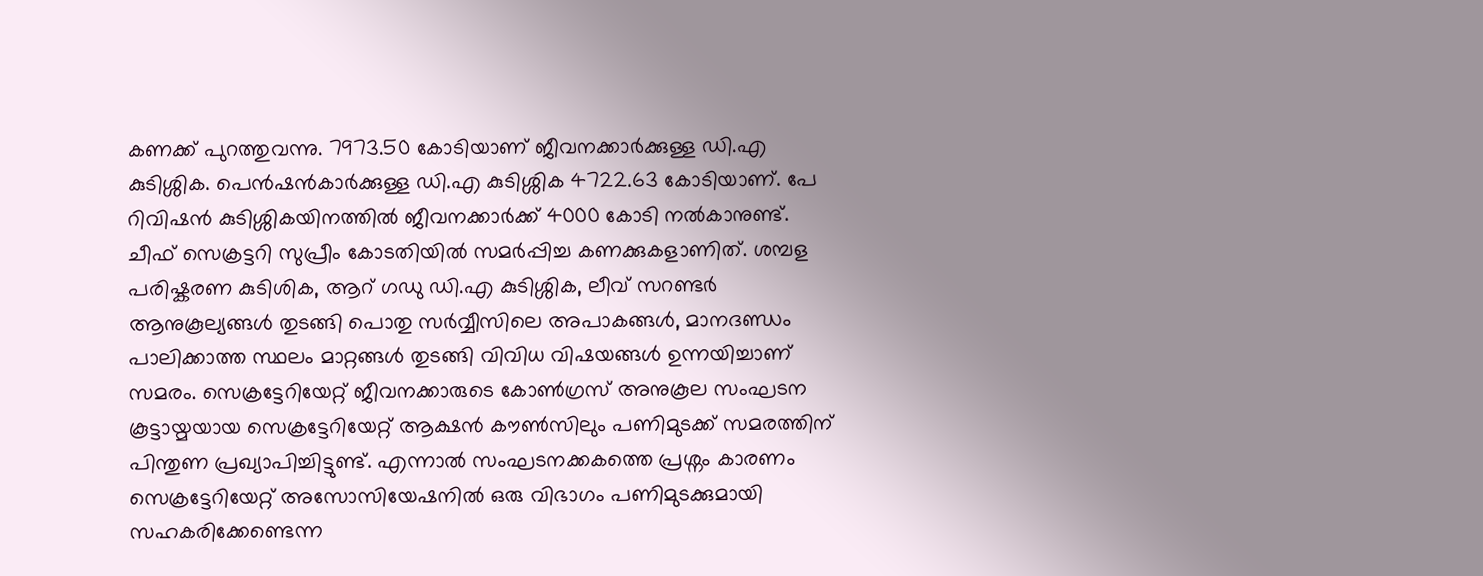കണക്ക് പുറത്തുവന്നു. 7973.50 കോടിയാണ് ജീവനക്കാർക്കുള്ള ഡി.എ കുടിശ്ശിക. പെൻഷൻകാർക്കുള്ള ഡി.എ കുടിശ്ശിക 4722.63 കോടിയാണ്. പേ റിവിഷൻ കുടിശ്ശികയിനത്തില്‍ ജീവനക്കാർക്ക് 4000 കോടി നല്‍കാനുണ്ട്. ചീഫ് സെക്രട്ടറി സുപ്രീം കോടതിയില്‍ സമർപ്പിച്ച കണക്കുകളാണിത്. ശമ്പള പരിഷ്കരണ കുടിശിക, ആറ് ഗഡു ഡി.എ കുടിശ്ശിക, ലീവ് സറണ്ടര്‍ ആനുകൂല്യങ്ങള്‍ തുടങ്ങി പൊതു സര്‍വ്വീസിലെ അപാകങ്ങൾ, മാനദണ്ഡം പാലിക്കാത്ത സ്ഥലം മാറ്റങ്ങള്‍ തുടങ്ങി വിവിധ വിഷയങ്ങള്‍ ഉന്നയിച്ചാണ് സമരം. സെക്രട്ടേറിയേറ്റ് ജീവനക്കാരുടെ കോണ്‍ഗ്രസ് അനുകൂല സംഘടന കൂട്ടായ്മയായ സെക്രട്ടേറിയേറ്റ് ആക്ഷൻ കൗണ്‍സിലും പണിമുടക്ക് സമരത്തിന് പിന്തുണ പ്രഖ്യാപിച്ചിട്ടുണ്ട്. എന്നാല്‍ സംഘടനക്കകത്തെ പ്രശ്നം കാരണം സെക്രട്ടേറിയേറ്റ് അസോസിയേഷനില്‍ ഒരു വിഭാഗം പണിമുടക്കുമായി സഹകരിക്കേണ്ടെന്ന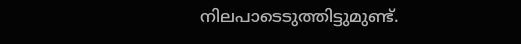നിലപാടെടുത്തിട്ടുമുണ്ട്.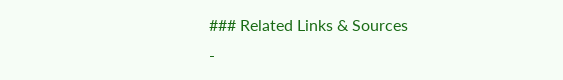### Related Links & Sources
-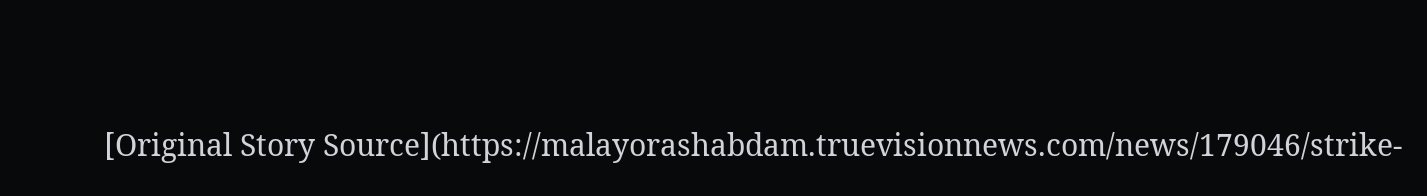[Original Story Source](https://malayorashabdam.truevisionnews.com/news/179046/strike-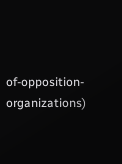of-opposition-organizations)